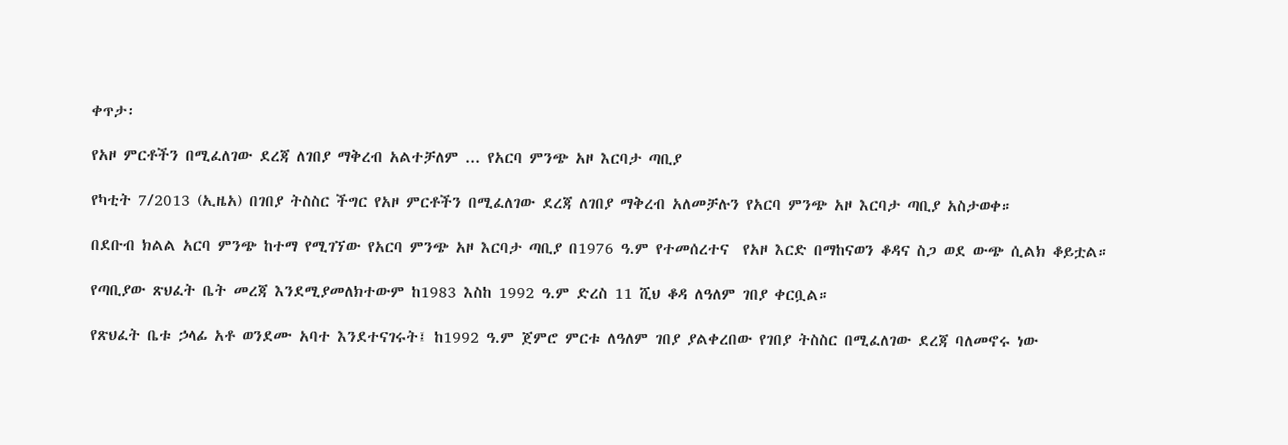ቀጥታ፡

የአዞ ምርቶችን በሚፈለገው ደረጃ ለገበያ ማቅረብ አልተቻለም ... የአርባ ምንጭ አዞ እርባታ ጣቢያ

የካቲት 7/2013 (ኢዜአ) በገበያ ትስስር ችግር የአዞ ምርቶችን በሚፈለገው ደረጃ ለገበያ ማቅረብ አለመቻሉን የአርባ ምንጭ አዞ እርባታ ጣቢያ አስታወቀ።

በደቡብ ክልል አርባ ምንጭ ከተማ የሚገኘው የአርባ ምንጭ አዞ እርባታ ጣቢያ በ1976 ዓ.ም የተመሰረተና  የአዞ እርድ በማከናወን ቆዳና ስጋ ወደ ውጭ ሲልክ ቆይቷል።

የጣቢያው ጽህፈት ቤት መረጃ እንደሚያመለክተውም ከ1983 እስከ 1992 ዓ.ም ድረስ 11 ሺህ ቆዳ ለዓለም ገበያ ቀርቧል።

የጽህፈት ቤቱ ኃላፊ አቶ ወንደሙ አባተ እንደተናገሩት፤ ከ1992 ዓ.ም ጀምሮ ምርቱ ለዓለም ገበያ ያልቀረበው የገበያ ትስስር በሚፈለገው ደረጃ ባለመኖሩ ነው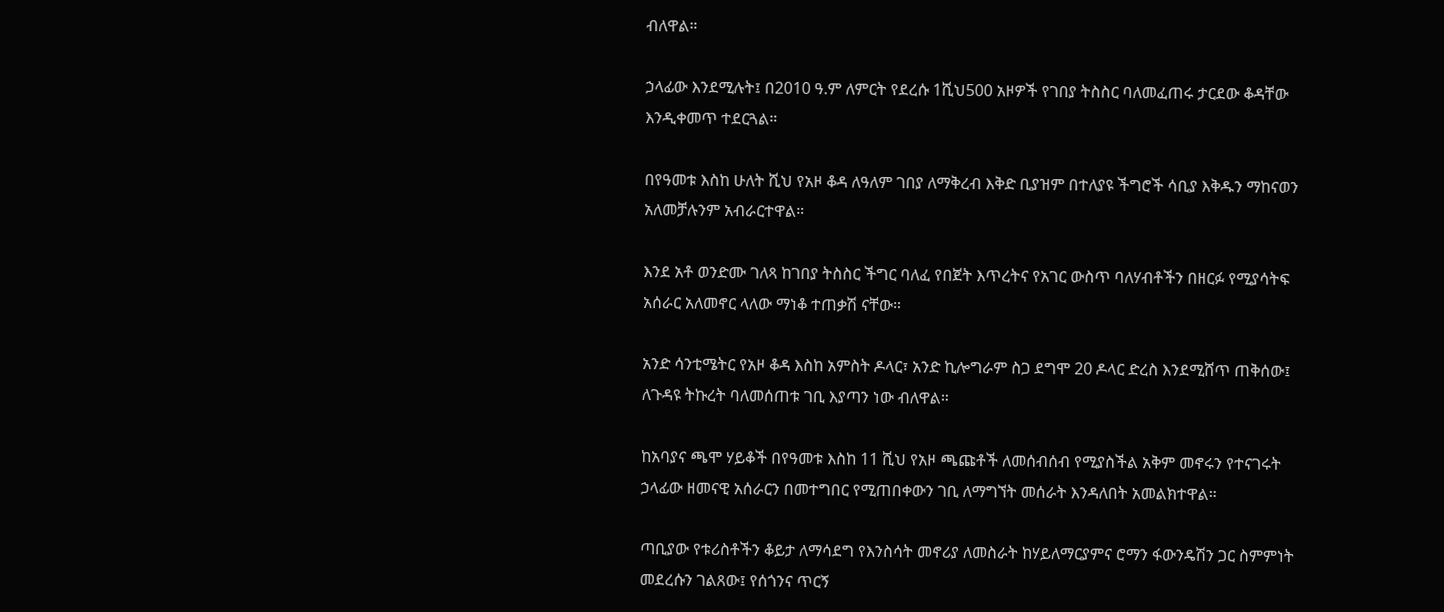ብለዋል።

ኃላፊው እንደሚሉት፤ በ2010 ዓ.ም ለምርት የደረሱ 1ሺህ500 አዞዎች የገበያ ትስስር ባለመፈጠሩ ታርደው ቆዳቸው እንዲቀመጥ ተደርጓል።

በየዓመቱ እስከ ሁለት ሺህ የአዞ ቆዳ ለዓለም ገበያ ለማቅረብ እቅድ ቢያዝም በተለያዩ ችግሮች ሳቢያ እቅዱን ማከናወን አለመቻሉንም አብራርተዋል።

እንደ አቶ ወንድሙ ገለጻ ከገበያ ትስስር ችግር ባለፈ የበጀት እጥረትና የአገር ውስጥ ባለሃብቶችን በዘርፉ የሚያሳትፍ አሰራር አለመኖር ላለው ማነቆ ተጠቃሽ ናቸው።

አንድ ሳንቲሜትር የአዞ ቆዳ እስከ አምስት ዶላር፣ አንድ ኪሎግራም ስጋ ደግሞ 20 ዶላር ድረስ እንደሚሸጥ ጠቅሰው፤ ለጉዳዩ ትኩረት ባለመሰጠቱ ገቢ እያጣን ነው ብለዋል።

ከአባያና ጫሞ ሃይቆች በየዓመቱ እስከ 11 ሺህ የአዞ ጫጩቶች ለመሰብሰብ የሚያስችል አቅም መኖሩን የተናገሩት ኃላፊው ዘመናዊ አሰራርን በመተግበር የሚጠበቀውን ገቢ ለማግኘት መሰራት እንዳለበት አመልክተዋል።

ጣቢያው የቱሪስቶችን ቆይታ ለማሳደግ የእንስሳት መኖሪያ ለመስራት ከሃይለማርያምና ሮማን ፋውንዴሽን ጋር ስምምነት መደረሱን ገልጸው፤ የሰጎንና ጥርኝ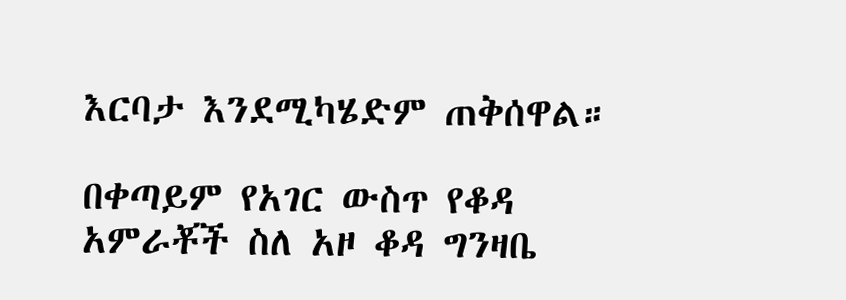እርባታ እንደሚካሄድም ጠቅሰዋል።

በቀጣይም የአገር ውስጥ የቆዳ አምራቾች ስለ አዞ ቆዳ ግንዛቤ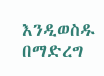እንዲወስዱ በማድረግ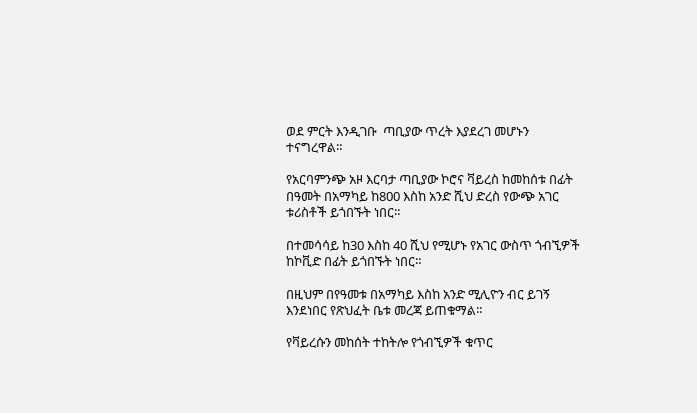ወደ ምርት እንዲገቡ  ጣቢያው ጥረት እያደረገ መሆኑን ተናግረዋል።

የአርባምንጭ አዞ እርባታ ጣቢያው ኮሮና ቫይረስ ከመከሰቱ በፊት በዓመት በአማካይ ከ800 እስከ አንድ ሺህ ድረስ የውጭ አገር ቱሪስቶች ይጎበኙት ነበር።

በተመሳሳይ ከ30 እስከ 40 ሺህ የሚሆኑ የአገር ውስጥ ጎብኚዎች ከኮቪድ በፊት ይጎበኙት ነበር።

በዚህም በየዓመቱ በአማካይ እስከ አንድ ሚሊዮን ብር ይገኝ እንደነበር የጽህፈት ቤቱ መረጃ ይጠቁማል።

የቫይረሱን መከሰት ተከትሎ የጎብኚዎች ቁጥር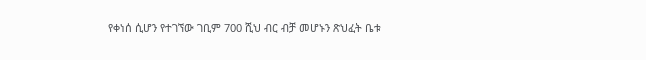የቀነሰ ሲሆን የተገኘው ገቢም 700 ሺህ ብር ብቻ መሆኑን ጽህፈት ቤቱ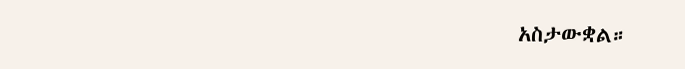አስታውቋል።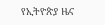የኢትዮጵያ ዜና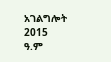አገልግሎት
2015
ዓ.ም